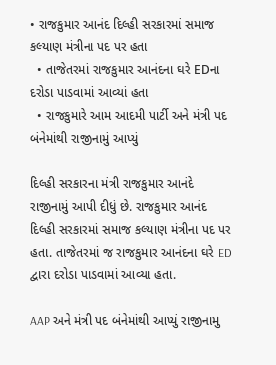• રાજકુમાર આનંદ દિલ્હી સરકારમાં સમાજ કલ્યાણ મંત્રીના પદ પર હતા
  • તાજેતરમાં રાજકુમાર આનંદના ઘરે EDના દરોડા પાડવામાં આવ્યાં હતા
  • રાજકુમારે આમ આદમી પાર્ટી અને મંત્રી પદ બંનેમાંથી રાજીનામું આપ્યું

દિલ્હી સરકારના મંત્રી રાજકુમાર આનંદે રાજીનામું આપી દીધું છે. રાજકુમાર આનંદ દિલ્હી સરકારમાં સમાજ કલ્યાણ મંત્રીના પદ પર હતા. તાજેતરમાં જ રાજકુમાર આનંદના ઘરે ED દ્વારા દરોડા પાડવામાં આવ્યા હતા.

AAP અને મંત્રી પદ બંનેમાંથી આપ્યું રાજીનામુ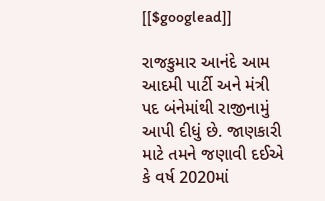[[$googlead]]

રાજકુમાર આનંદે આમ આદમી પાર્ટી અને મંત્રી પદ બંનેમાંથી રાજીનામું આપી દીધું છે. જાણકારી માટે તમને જણાવી દઈએ કે વર્ષ 2020માં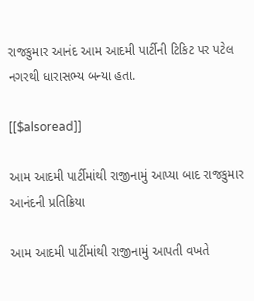રાજકુમાર આનંદ આમ આદમી પાર્ટીની ટિકિટ પર પટેલ નગરથી ધારાસભ્ય બન્યા હતા.

[[$alsoread]]

આમ આદમી પાર્ટીમાંથી રાજીનામું આપ્યા બાદ રાજકુમાર આનંદની પ્રતિક્રિયા

આમ આદમી પાર્ટીમાંથી રાજીનામું આપતી વખતે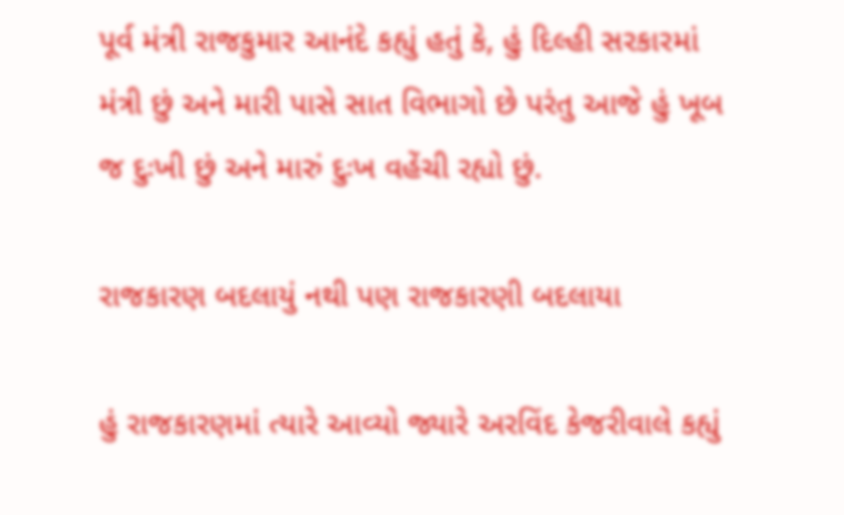પૂર્વ મંત્રી રાજકુમાર આનંદે કહ્યું હતું કે, હું દિલ્હી સરકારમાં મંત્રી છું અને મારી પાસે સાત વિભાગો છે પરંતુ આજે હું ખૂબ જ દુઃખી છું અને મારું દુઃખ વહેંચી રહ્યો છું.

રાજકારણ બદલાયું નથી પણ રાજકારણી બદલાયા

હું રાજકારણમાં ત્યારે આવ્યો જ્યારે અરવિંદ કેજરીવાલે કહ્યું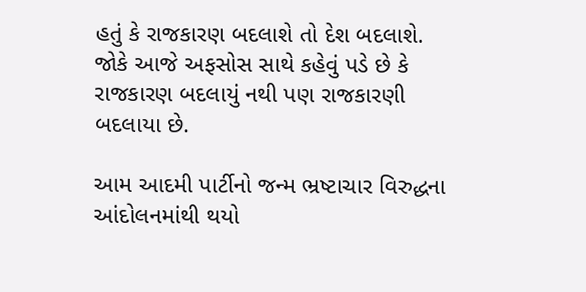હતું કે રાજકારણ બદલાશે તો દેશ બદલાશે. જોકે આજે અફસોસ સાથે કહેવું પડે છે કે રાજકારણ બદલાયું નથી પણ રાજકારણી બદલાયા છે.

આમ આદમી પાર્ટીનો જન્મ ભ્રષ્ટાચાર વિરુદ્ધના આંદોલનમાંથી થયો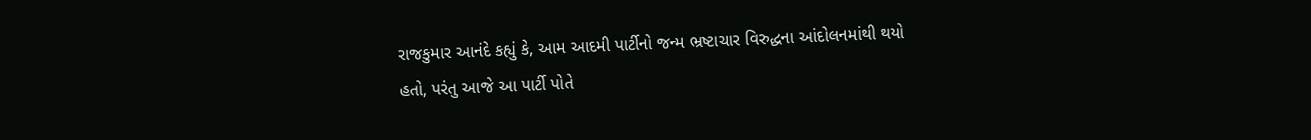રાજકુમાર આનંદે કહ્યું કે, આમ આદમી પાર્ટીનો જન્મ ભ્રષ્ટાચાર વિરુદ્ધના આંદોલનમાંથી થયો હતો, પરંતુ આજે આ પાર્ટી પોતે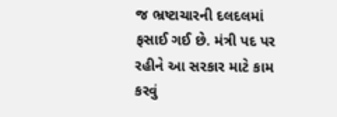જ ભ્રષ્ટાચારની દલદલમાં ફસાઈ ગઈ છે. મંત્રી પદ પર રહીને આ સરકાર માટે કામ કરવું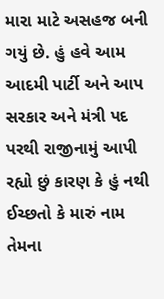મારા માટે અસહજ બની ગયું છે. હું હવે આમ આદમી પાર્ટી અને આપ સરકાર અને મંત્રી પદ પરથી રાજીનામું આપી રહ્યો છું કારણ કે હું નથી ઈચ્છતો કે મારું નામ તેમના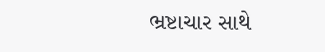ભ્રષ્ટાચાર સાથે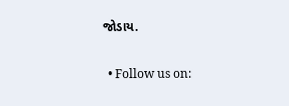જોડાય.

  • Follow us on: